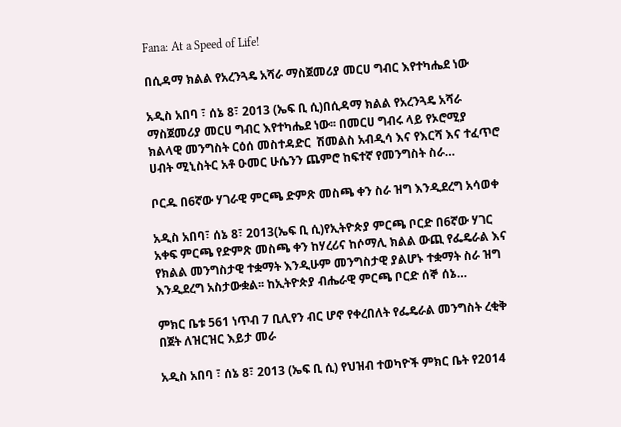Fana: At a Speed of Life!

በሲዳማ ክልል የአረንጓዴ አሻራ ማስጀመሪያ መርሀ ግብር እየተካሔደ ነው

አዲስ አበባ ፣ ሰኔ 8፣ 2013 (ኤፍ ቢ ሲ)በሲዳማ ክልል የአረንጓዴ አሻራ ማስጀመሪያ መርሀ ግብር እየተካሔደ ነው፡፡ በመርሀ ግብሩ ላይ የኦሮሚያ ክልላዊ መንግስት ርዕሰ መስተዳድር  ሽመልስ አብዲሳ እና የእርሻ እና ተፈጥሮ ሀብት ሚኒስትር አቶ ዑመር ሁሴንን ጨምሮ ከፍተኛ የመንግስት ስራ…

ቦርዱ በ6ኛው ሃገራዊ ምርጫ ድምጽ መስጫ ቀን ስራ ዝግ እንዲደረግ አሳወቀ

አዲስ አበባ፣ ሰኔ 8፣ 2013(ኤፍ ቢ ሲ)የኢትዮጵያ ምርጫ ቦርድ በ6ኛው ሃገር አቀፍ ምርጫ የድምጽ መስጫ ቀን ከሃረሪና ከሶማሊ ክልል ውጪ የፌዴራል እና የክልል መንግስታዊ ተቋማት እንዲሁም መንግስታዊ ያልሆኑ ተቋማት ስራ ዝግ እንዲደረግ አስታውቋል፡፡ ከኢትዮጵያ ብሔራዊ ምርጫ ቦርድ ሰኞ ሰኔ…

ምክር ቤቱ 561 ነጥብ 7 ቢሊየን ብር ሆኖ የቀረበለት የፌዴራል መንግስት ረቂቅ በጀት ለዝርዝር እይታ መራ

አዲስ አበባ ፣ ሰኔ 8፣ 2013 (ኤፍ ቢ ሲ) የህዝብ ተወካዮች ምክር ቤት የ2014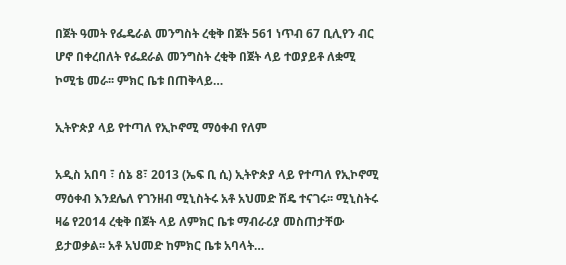በጀት ዓመት የፌዴራል መንግስት ረቂቅ በጀት 561 ነጥብ 67 ቢሊየን ብር ሆኖ በቀረበለት የፌደራል መንግስት ረቂቅ በጀት ላይ ተወያይቶ ለቋሚ ኮሚቴ መራ፡፡ ምክር ቤቱ በጠቅላይ…

ኢትዮጵያ ላይ የተጣለ የኢኮኖሚ ማዕቀብ የለም

አዲስ አበባ ፣ ሰኔ 8፣ 2013 (ኤፍ ቢ ሲ) ኢትዮጵያ ላይ የተጣለ የኢኮኖሚ ማዕቀብ እንደሌለ የገንዘብ ሚኒስትሩ አቶ አህመድ ሽዴ ተናገሩ፡፡ ሚኒስትሩ ዛሬ የ2014 ረቂቅ በጀት ላይ ለምክር ቤቱ ማብራሪያ መስጠታቸው ይታወቃል፡፡ አቶ አህመድ ከምክር ቤቱ አባላት…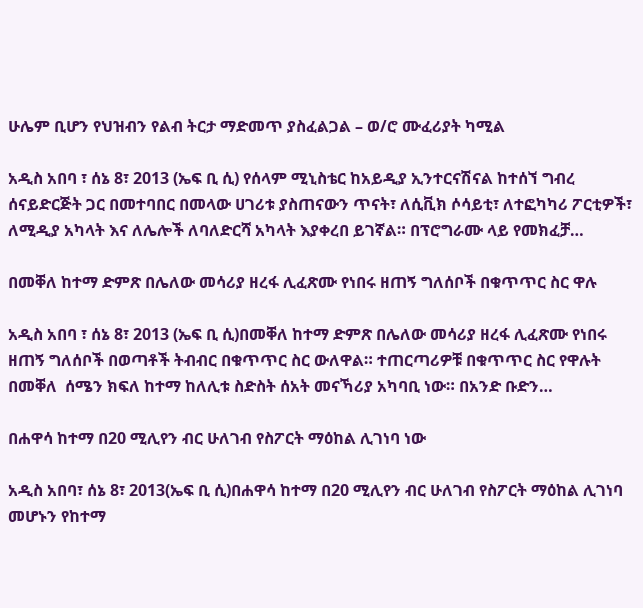ሁሌም ቢሆን የህዝብን የልብ ትርታ ማድመጥ ያስፈልጋል – ወ/ሮ ሙፈሪያት ካሚል

አዲስ አበባ ፣ ሰኔ 8፣ 2013 (ኤፍ ቢ ሲ) የሰላም ሚኒስቴር ከአይዲያ ኢንተርናሽናል ከተሰኘ ግብረ ሰናይድርጅት ጋር በመተባበር በመላው ሀገሪቱ ያስጠናውን ጥናት፣ ለሲቪክ ሶሳይቲ፣ ለተፎካካሪ ፖርቲዎች፣ ለሚዲያ አካላት እና ለሌሎች ለባለድርሻ አካላት እያቀረበ ይገኛል። በፕሮግራሙ ላይ የመክፈቻ…

በመቐለ ከተማ ድምጽ በሌለው መሳሪያ ዘረፋ ሊፈጽሙ የነበሩ ዘጠኝ ግለሰቦች በቁጥጥር ስር ዋሉ

አዲስ አበባ ፣ ሰኔ 8፣ 2013 (ኤፍ ቢ ሲ)በመቐለ ከተማ ድምጽ በሌለው መሳሪያ ዘረፋ ሊፈጽሙ የነበሩ ዘጠኝ ግለሰቦች በወጣቶች ትብብር በቁጥጥር ስር ውለዋል። ተጠርጣሪዎቹ በቁጥጥር ስር የዋሉት በመቐለ  ሰሜን ክፍለ ከተማ ከለሊቱ ስድስት ሰአት መናኻሪያ አካባቢ ነው። በአንድ ቡድን…

በሐዋሳ ከተማ በ20 ሚሊየን ብር ሁለገብ የስፖርት ማዕከል ሊገነባ ነው

አዲስ አበባ፣ ሰኔ 8፣ 2013(ኤፍ ቢ ሲ)በሐዋሳ ከተማ በ20 ሚሊየን ብር ሁለገብ የስፖርት ማዕከል ሊገነባ መሆኑን የከተማ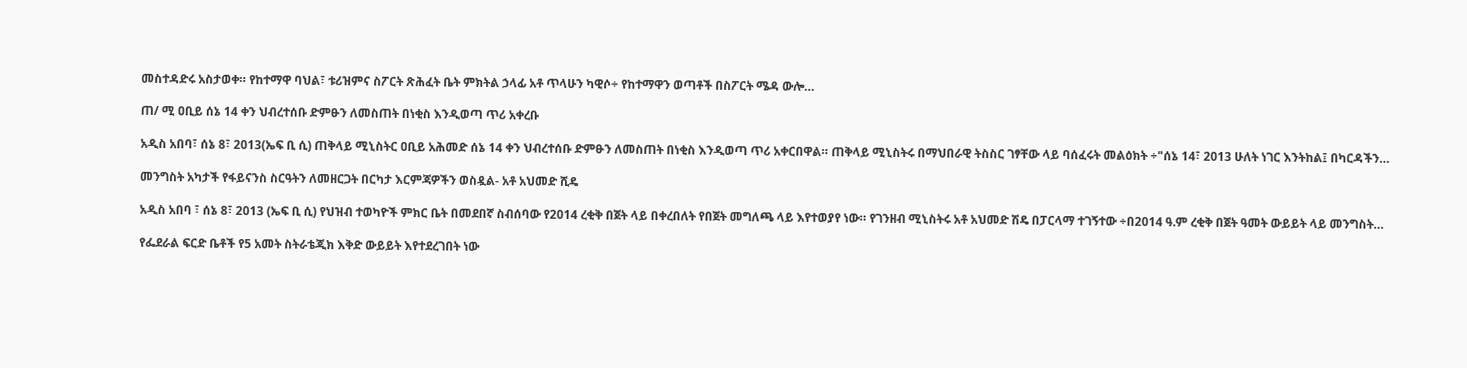መስተዳድሩ አስታወቀ። የከተማዋ ባህል፣ ቱሪዝምና ስፖርት ጽሕፈት ቤት ምክትል ኃላፊ አቶ ጥላሁን ካዊሶ÷ የከተማዋን ወጣቶች በስፖርት ሜዳ ውሎ…

ጠ/ ሚ ዐቢይ ሰኔ 14 ቀን ህብረተሰቡ ድምፁን ለመስጠት በነቂስ እንዲወጣ ጥሪ አቀረቡ

አዲስ አበባ፣ ሰኔ 8፣ 2013(ኤፍ ቢ ሲ) ጠቅላይ ሚኒስትር ዐቢይ አሕመድ ሰኔ 14 ቀን ህብረተሰቡ ድምፁን ለመስጠት በነቂስ እንዲወጣ ጥሪ አቀርበዋል። ጠቅላይ ሚኒስትሩ በማህበራዊ ትስስር ገፃቸው ላይ ባሰፈሩት መልዕክት ÷"ሰኔ 14፣ 2013 ሁለት ነገር እንትከል፤ በካርዳችን…

መንግስት አካታች የፋይናንስ ስርዓትን ለመዘርጋት በርካታ እርምጃዎችን ወስዷል- አቶ አህመድ ሺዴ

አዲስ አበባ ፣ ሰኔ 8፣ 2013 (ኤፍ ቢ ሲ) የህዝብ ተወካዮች ምክር ቤት በመደበኛ ስብሰባው የ2014 ረቂቅ በጀት ላይ በቀረበለት የበጀት መግለጫ ላይ እየተወያየ ነው። የገንዘብ ሚኒስትሩ አቶ አህመድ ሽዴ በፓርላማ ተገኝተው ÷በ2014 ዓ.ም ረቂቅ በጀት ዓመት ውይይት ላይ መንግስት…

የፌደራል ፍርድ ቤቶች የ5 አመት ስትራቴጂክ እቅድ ውይይት እየተደረገበት ነው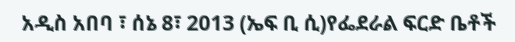አዲስ አበባ ፣ ሰኔ 8፣ 2013 (ኤፍ ቢ ሲ)የፌደራል ፍርድ ቤቶች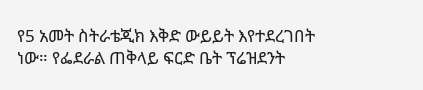የ5 አመት ስትራቴጂክ እቅድ ውይይት እየተደረገበት ነው። የፌደራል ጠቅላይ ፍርድ ቤት ፕሬዝደንት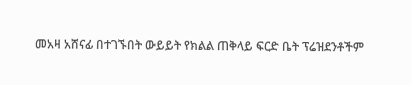መአዛ አሸናፊ በተገኙበት ውይይት የክልል ጠቅላይ ፍርድ ቤት ፕሬዝደንቶችም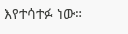እየተሳተፉ ነው።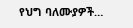የህግ ባለሙያዎች…